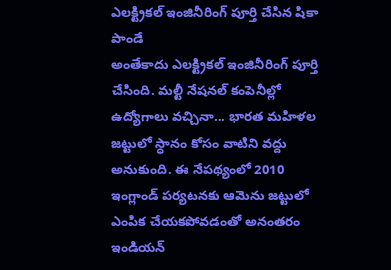ఎలక్ట్రికల్ ఇంజినీరింగ్ పూర్తి చేసిన షికా పాండే
అంతేకాదు ఎలక్ట్రికల్ ఇంజినీరింగ్ పూర్తి చేసింది. మల్టీ నేషనల్ కంపెనీల్లో ఉద్యోగాలు వచ్చినా... భారత మహిళల జట్టులో స్ధానం కోసం వాటిని వద్దు అనుకుంది. ఈ నేపథ్యంలో 2010 ఇంగ్లాండ్ పర్యటనకు ఆమెను జట్టులో ఎంపిక చేయకపోవడంతో అనంతరం ఇండియన్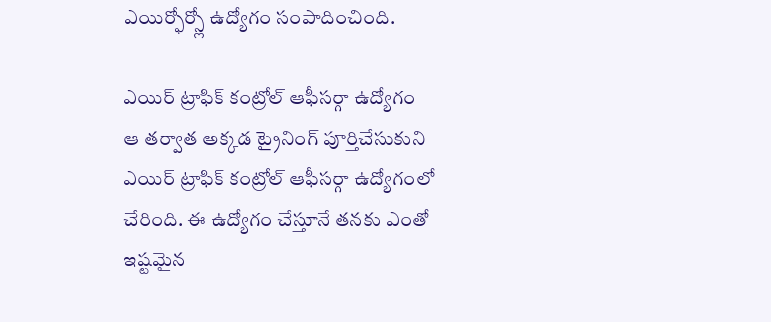ఎయిర్ఫోర్స్లో ఉద్యోగం సంపాదించింది.

ఎయిర్ ట్రాఫిక్ కంట్రోల్ ఆఫీసర్గా ఉద్యోగం
ఆ తర్వాత అక్కడ ట్రైనింగ్ పూర్తిచేసుకుని ఎయిర్ ట్రాఫిక్ కంట్రోల్ ఆఫీసర్గా ఉద్యోగంలో చేరింది. ఈ ఉద్యోగం చేస్తూనే తనకు ఎంతో ఇష్టమైన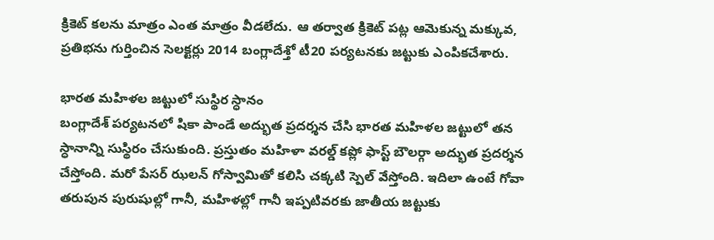క్రికెట్ కలను మాత్రం ఎంత మాత్రం వీడలేదు. ఆ తర్వాత క్రికెట్ పట్ల ఆమెకున్న మక్కువ, ప్రతిభను గుర్తించిన సెలక్టర్లు 2014 బంగ్లాదేశ్తో టీ20 పర్యటనకు జట్టుకు ఎంపికచేశారు.

భారత మహిళల జట్టులో సుస్థిర స్ధానం
బంగ్లాదేశ్ పర్యటనలో షికా పాండే అద్భుత ప్రదర్శన చేసి భారత మహిళల జట్టులో తన స్ధానాన్ని సుస్థిరం చేసుకుంది. ప్రస్తుతం మహిళా వరల్డ్ కప్లో ఫాస్ట్ బౌలర్గా అద్భుత ప్రదర్శన చేస్తోంది. మరో పేసర్ ఝలన్ గోస్వామితో కలిసి చక్కటి స్పెల్ వేస్తోంది. ఇదిలా ఉంటే గోవా తరుపున పురుషుల్లో గానీ, మహిళల్లో గానీ ఇప్పటివరకు జాతీయ జట్టుకు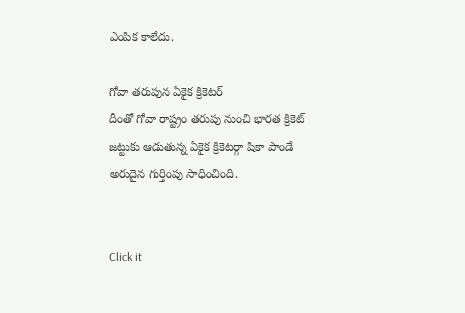ఎంపిక కాలేదు.

గోవా తరుపున ఏకైక క్రికెటర్
దీంతో గోవా రాష్ట్రం తరుపు నుంచి భారత క్రికెట్ జట్టుకు ఆడుతున్న ఏకైక క్రికెటర్గా షికా పాండే అరుదైన గుర్తింపు సాధించింది.


Click it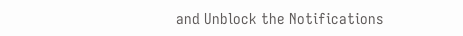and Unblock the Notifications